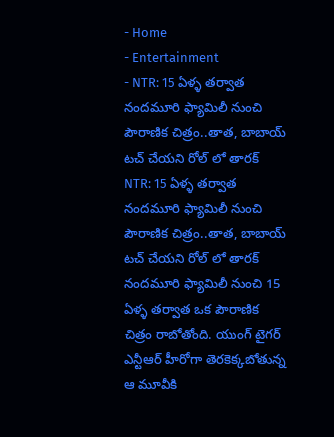- Home
- Entertainment
- NTR: 15 ఏళ్ళ తర్వాత నందమూరి ఫ్యామిలీ నుంచి పౌరాణిక చిత్రం..తాత, బాబాయ్ టచ్ చేయని రోల్ లో తారక్
NTR: 15 ఏళ్ళ తర్వాత నందమూరి ఫ్యామిలీ నుంచి పౌరాణిక చిత్రం..తాత, బాబాయ్ టచ్ చేయని రోల్ లో తారక్
నందమూరి ఫ్యామిలీ నుంచి 15 ఏళ్ళ తర్వాత ఒక పౌరాణిక చిత్రం రాబోతోంది. యుంగ్ టైగర్ ఎన్టీఆర్ హీరోగా తెరకెక్కబోతున్న ఆ మూవీకి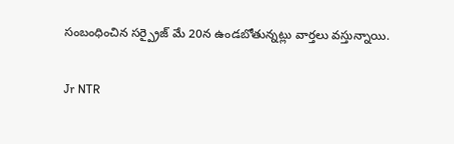సంబంధించిన సర్ప్రైజ్ మే 20న ఉండబోతున్నట్లు వార్తలు వస్తున్నాయి.

Jr NTR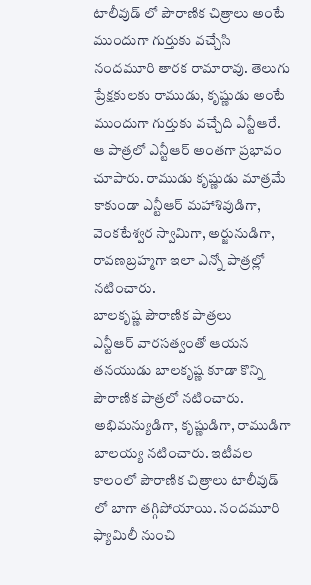టాలీవుడ్ లో పౌరాణిక చిత్రాలు అంటే ముందుగా గుర్తుకు వచ్చేసి నందమూరి తారక రామారావు. తెలుగు ప్రేక్షకులకు రాముడు, కృష్ణుడు అంటే ముందుగా గుర్తుకు వచ్చేది ఎన్టీఆరే. ఆ పాత్రలో ఎన్టీఆర్ అంతగా ప్రభావం చూపారు. రాముడు కృష్ణుడు మాత్రమే కాకుండా ఎన్టీఆర్ మహాశివుడిగా, వెంకటేశ్వర స్వామిగా, అర్జునుడిగా, రావణబ్రహ్మగా ఇలా ఎన్నో పాత్రల్లో నటించారు.
బాలకృష్ణ పౌరాణిక పాత్రలు
ఎన్టీఆర్ వారసత్వంతో ఆయన తనయుడు బాలకృష్ణ కూడా కొన్ని పౌరాణిక పాత్రలో నటించారు. అభిమన్యుడిగా, కృష్ణుడిగా, రాముడిగా బాలయ్య నటించారు. ఇటీవల కాలంలో పౌరాణిక చిత్రాలు టాలీవుడ్ లో బాగా తగ్గిపోయాయి. నందమూరి ఫ్యామిలీ నుంచి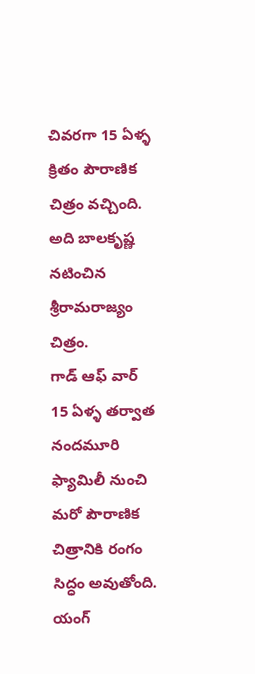చివరగా 15 ఏళ్ళ క్రితం పౌరాణిక చిత్రం వచ్చింది. అది బాలకృష్ణ నటించిన శ్రీరామరాజ్యం చిత్రం.
గాడ్ ఆఫ్ వార్
15 ఏళ్ళ తర్వాత నందమూరి ఫ్యామిలీ నుంచి మరో పౌరాణిక చిత్రానికి రంగం సిద్ధం అవుతోంది. యంగ్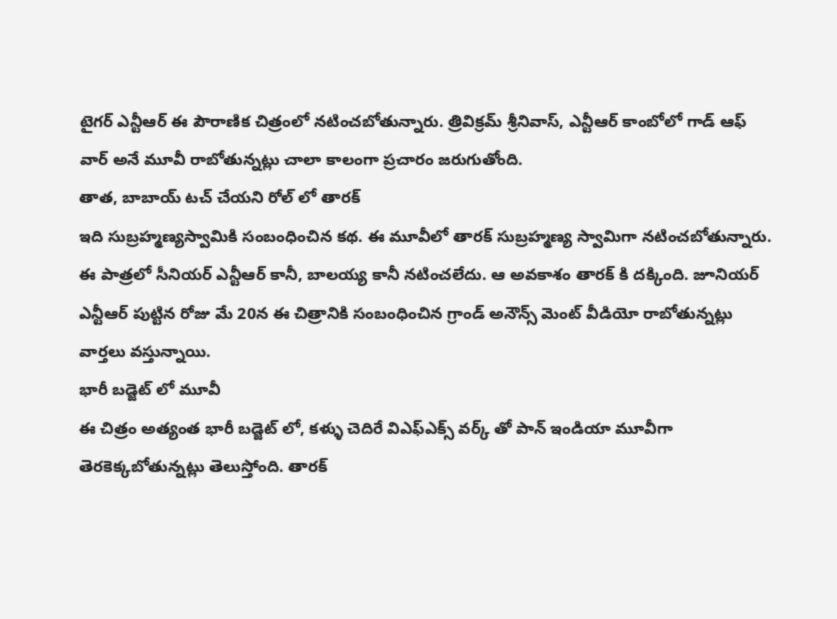టైగర్ ఎన్టీఆర్ ఈ పౌరాణిక చిత్రంలో నటించబోతున్నారు. త్రివిక్రమ్ శ్రీనివాస్, ఎన్టీఆర్ కాంబోలో గాడ్ ఆఫ్ వార్ అనే మూవీ రాబోతున్నట్లు చాలా కాలంగా ప్రచారం జరుగుతోంది.
తాత, బాబాయ్ టచ్ చేయని రోల్ లో తారక్
ఇది సుబ్రహ్మణ్యస్వామికి సంబంధించిన కథ. ఈ మూవీలో తారక్ సుబ్రహ్మణ్య స్వామిగా నటించబోతున్నారు. ఈ పాత్రలో సీనియర్ ఎన్టీఆర్ కానీ, బాలయ్య కానీ నటించలేదు. ఆ అవకాశం తారక్ కి దక్కింది. జూనియర్ ఎన్టీఆర్ పుట్టిన రోజు మే 20న ఈ చిత్రానికి సంబంధించిన గ్రాండ్ అనౌన్స్ మెంట్ వీడియో రాబోతున్నట్లు వార్తలు వస్తున్నాయి.
భారీ బడ్జెట్ లో మూవీ
ఈ చిత్రం అత్యంత భారీ బడ్జెట్ లో, కళ్ళు చెదిరే విఎఫ్ఎక్స్ వర్క్ తో పాన్ ఇండియా మూవీగా తెరకెక్కబోతున్నట్లు తెలుస్తోంది. తారక్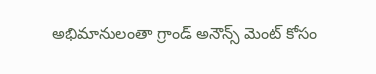అభిమానులంతా గ్రాండ్ అనౌన్స్ మెంట్ కోసం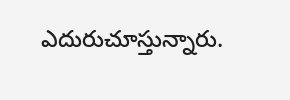ఎదురుచూస్తున్నారు.